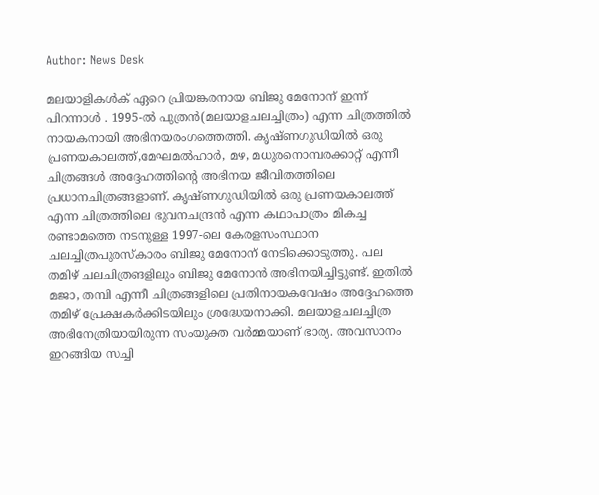Author: News Desk

മലയാളികൾക് ഏറെ പ്രിയങ്കരനായ ബിജു മേനോന് ഇന്ന് പിറന്നാൾ . 1995-ൽ പുത്രൻ(മലയാളചലച്ചിത്രം) എന്ന ചിത്രത്തിൽ നായകനായി അഭിനയരംഗത്തെത്തി. കൃഷ്ണഗുഡിയിൽ ഒരു പ്രണയകാലത്ത്,മേഘമൽഹാർ, മഴ, മധുരനൊമ്പരക്കാറ്റ് എന്നീ ചിത്രങ്ങൾ അദ്ദേഹത്തിന്റെ അഭിനയ ജീവിതത്തിലെ പ്രധാനചിത്രങ്ങളാണ്‌. കൃഷ്ണഗുഡിയിൽ ഒരു പ്രണയകാലത്ത് എന്ന ചിത്രത്തിലെ ഭുവനചന്ദ്രൻ എന്ന ക‌ഥാപാത്രം മികച്ച രണ്ടാമത്തെ നടനുള്ള 1997-ലെ കേരളസംസ്ഥാന ചലച്ചിത്രപുരസ്കാരം ബിജു മേനോന് നേടിക്കൊടുത്തു. പല തമിഴ് ചലചിത്രങളിലും ബിജു മേനോൻ അഭിനയിച്ചിട്ടുണ്ട്. ഇതിൽ മജാ, തമ്പി എന്നീ ചിത്രങ്ങളിലെ പ്രതിനായകവേഷം അദ്ദേഹത്തെ തമിഴ് പ്രേക്ഷകർക്കിടയിലും ശ്രദ്ധേയനാക്കി. മലയാളചലച്ചിത്ര അഭിനേത്രിയായിരുന്ന സം‌യുക്ത വർമ്മയാണ് ഭാര്യ. അവസാനം ഇറങ്ങിയ സച്ചി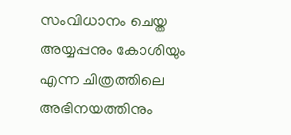സംവിധാനം ചെയ്ത അയ്യപ്പനും കോശിയും എന്ന ചിത്രത്തിലെ അഭിനയത്തിനും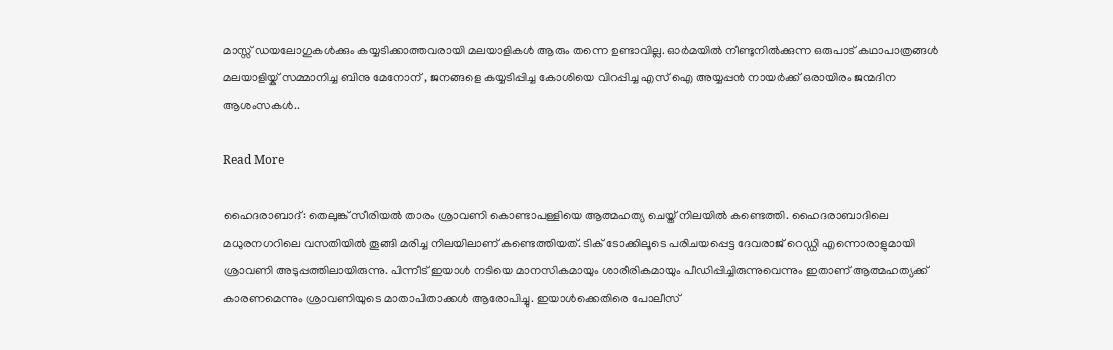മാസ്സ് ഡയലോഗുകൾക്കും കയ്യടിക്കാത്തവരായി മലയാളികൾ ആരും തന്നെ ഉണ്ടാവില്ല. ഓർമയിൽ നീണ്ടുനിൽക്കുന്ന ഒരുപാട് കഥാപാത്രങ്ങൾ മലയാളിയ്ക് സമ്മാനിച്ച ബിനു മേനോന് , ജനങ്ങളെ കയ്യടിപ്പിച്ച കോശിയെ വിറപ്പിച്ച എസ് ഐ അയ്യപ്പൻ നായർക്ക് ഒരായിരം ജന്മദിന ആശംസകൾ..

Read More

ഹൈദരാബാദ്: തെലുങ്ക് സീരിയല്‍ താരം ശ്രാവണി കൊണ്ടാപള്ളിയെ ആത്മഹത്യ ചെയ്ത് നിലയില്‍ കണ്ടെത്തി. ഹൈദരാബാദിലെ മധുരനഗറിലെ വസതിയില്‍ തൂങ്ങി മരിച്ച നിലയിലാണ് കണ്ടെത്തിയത്. ടിക് ടോക്കിലൂടെ പരിചയപ്പെട്ട ദേവരാജ് റെഡ്ഡി എന്നൊരാളുമായി ശ്രാവണി അടുപ്പത്തിലായിരുന്നു. പിന്നീട് ഇയാള്‍ നടിയെ മാനസികമായും ശാരീരികമായും പീഡിപ്പിച്ചിരുന്നുവെന്നും ഇതാണ് ആത്മഹത്യക്ക് കാരണമെന്നും ശ്രാവണിയുടെ മാതാപിതാക്കള്‍ ആരോപിച്ചു. ഇയാള്‍ക്കെതിരെ പോലീസ്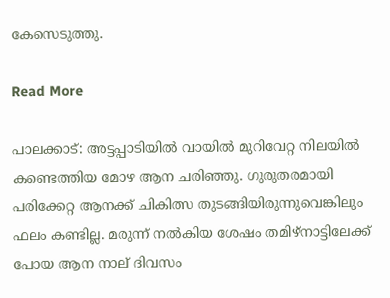കേസെടുത്തു.

Read More

പാലക്കാട്: അട്ടപ്പാടിയിൽ വായിൽ മുറിവേറ്റ നിലയിൽ കണ്ടെത്തിയ മോഴ ആന ചരിഞ്ഞു. ഗുരുതരമായി പരിക്കേറ്റ ആനക്ക് ചികിത്സ തുടങ്ങിയിരുന്നുവെങ്കിലും ഫലം കണ്ടില്ല. മരുന്ന് നൽകിയ ശേഷം തമിഴ്‌നാട്ടിലേക്ക് പോയ ആന നാല് ദിവസം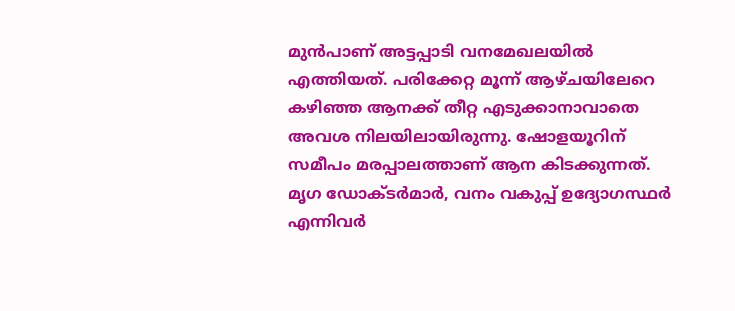മുൻപാണ് അട്ടപ്പാടി വനമേഖലയിൽ എത്തിയത്. പരിക്കേറ്റ മൂന്ന് ആഴ്ചയിലേറെ കഴിഞ്ഞ ആനക്ക് തീറ്റ എടുക്കാനാവാതെ അവശ നിലയിലായിരുന്നു. ഷോളയൂറിന് സമീപം മരപ്പാലത്താണ് ആന കിടക്കുന്നത്. മൃഗ ഡോക്ടർമാർ, വനം വകുപ്പ് ഉദ്യോഗസ്ഥർ എന്നിവർ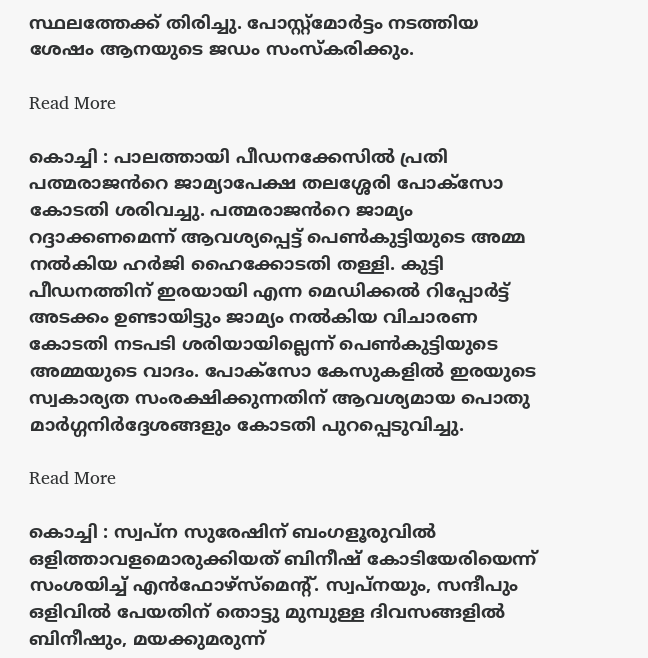സ്ഥലത്തേക്ക് തിരിച്ചു. പോസ്റ്റ്മോർട്ടം നടത്തിയ ശേഷം ആനയുടെ ജഡം സംസ്കരിക്കും.

Read More

കൊച്ചി : പാലത്തായി പീഡനക്കേസിൽ പ്രതി പത്മരാജൻറെ ജാമ്യാപേക്ഷ തലശ്ശേരി പോക്സോ കോടതി ശരിവച്ചു. പത്മരാജൻറെ ജാമ്യം റദ്ദാക്കണമെന്ന് ആവശ്യപ്പെട്ട് പെൺകുട്ടിയുടെ അമ്മ നൽകിയ ഹർജി ഹൈക്കോടതി തള്ളി. കുട്ടി പീഡനത്തിന് ഇരയായി എന്ന മെഡിക്കൽ റിപ്പോർട്ട്‌ അടക്കം ഉണ്ടായിട്ടും ജാമ്യം നൽകിയ വിചാരണ കോടതി നടപടി ശരിയായില്ലെന്ന് പെൺകുട്ടിയുടെ അമ്മയുടെ വാദം. പോക്സോ കേസുകളിൽ ഇരയുടെ സ്വകാര്യത സംരക്ഷിക്കുന്നതിന് ആവശ്യമായ പൊതു മാർഗ്ഗനിർദ്ദേശങ്ങളും കോടതി പുറപ്പെടുവിച്ചു.

Read More

കൊച്ചി : സ്വപ്ന സുരേഷിന് ബംഗളൂരുവിൽ ഒളിത്താവളമൊരുക്കിയത് ബിനീഷ് കോടിയേരിയെന്ന് സംശയിച്ച് എൻഫോഴ്സ്മെൻ്റ്. സ്വപ്നയും, സന്ദീപും ഒളിവിൽ പേയതിന് തൊട്ടു മുമ്പുള്ള ദിവസങ്ങളിൽ ബിനീഷും, മയക്കുമരുന്ന്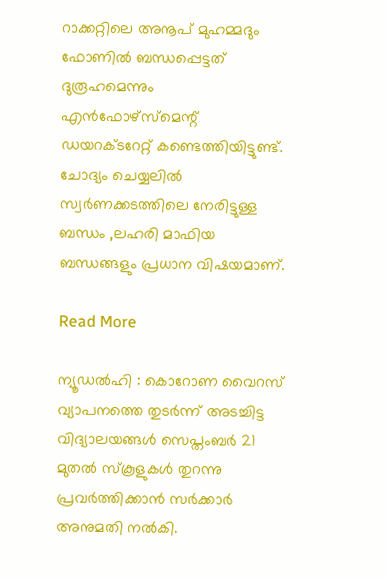റാക്കറ്റിലെ അനൂപ് മുഹമ്മദും ഫോണിൽ ബന്ധപ്പെട്ടത് ദുരൂഹമെന്നും എൻഫോഴ്സ്മെന്റ് ഡയറക്ടറേറ്റ് കണ്ടെത്തിയിട്ടുണ്ട്. ചോദ്യം ചെയ്യലിൽ സ്വർണക്കടത്തിലെ നേരിട്ടുള്ള ബന്ധം ,ലഹരി മാഫിയ ബന്ധങ്ങളും പ്രധാന വിഷയമാണ്.

Read More

ന്യൂഡല്‍ഹി : കൊറോണ വൈറസ് വ്യാപനത്തെ തുടര്‍ന്ന് അടച്ചിട്ട വിദ്യാലയങ്ങള്‍ സെപ്തംബര്‍ 21 മുതല്‍ സ്‌കൂളുകള്‍ തുറന്നു പ്രവര്‍ത്തിക്കാന്‍ സര്‍ക്കാര്‍ അനുമതി നല്‍കി.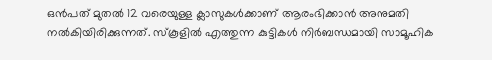ഒന്‍പത് മുതല്‍ 12 വരെയുള്ള ക്ലാസുകള്‍ക്കാണ് ആരംഭിക്കാന്‍ അനുമതി നല്‍കിയിരിക്കുന്നത്. സ്‌കൂളില്‍ എത്തുന്ന കുട്ടികള്‍ നിര്‍ബന്ധമായി സാമൂഹിക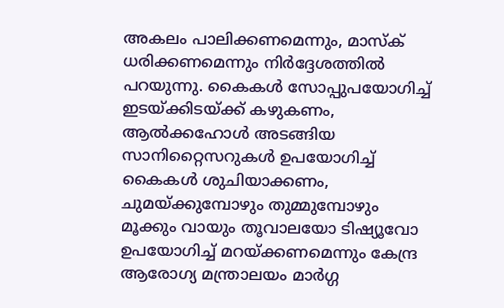അകലം പാലിക്കണമെന്നും, മാസ്‌ക് ധരിക്കണമെന്നും നിര്‍ദ്ദേശത്തില്‍ പറയുന്നു. കൈകള്‍ സോപ്പുപയോഗിച്ച് ഇടയ്ക്കിടയ്ക്ക് കഴുകണം, ആല്‍ക്കഹോള്‍ അടങ്ങിയ സാനിറ്റൈസറുകള്‍ ഉപയോഗിച്ച് കൈകള്‍ ശുചിയാക്കണം, ചുമയ്ക്കുമ്പോഴും തുമ്മുമ്പോഴും മൂക്കും വായും തൂവാലയോ ടിഷ്യൂവോ ഉപയോഗിച്ച് മറയ്ക്കണമെന്നും കേന്ദ്ര ആരോഗ്യ മന്ത്രാലയം മാര്‍ഗ്ഗ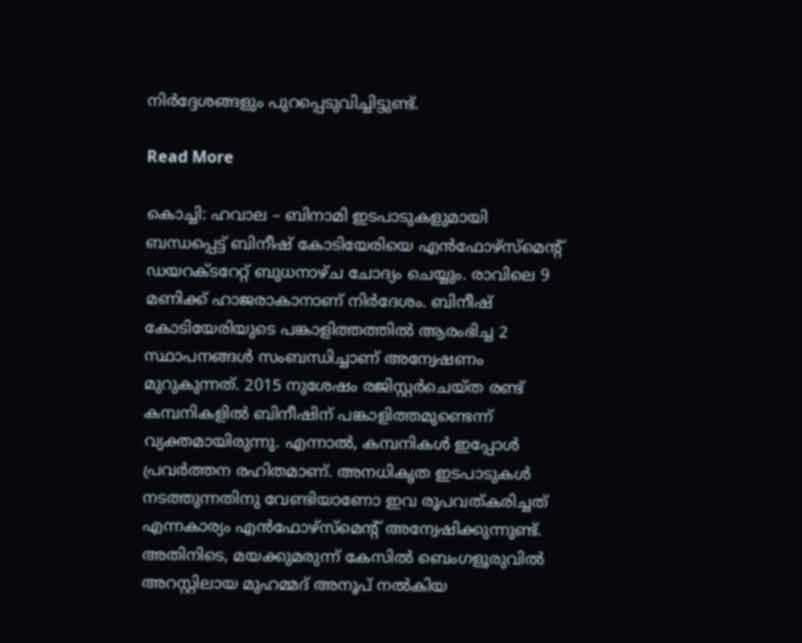നിര്‍ദ്ദേശങ്ങളും പുറപ്പെടുവിച്ചിട്ടുണ്ട്.

Read More

കൊച്ചി: ഹവാല – ബിനാമി ഇടപാടുകളുമായി ബന്ധപ്പെട്ട് ബിനീഷ് കോടിയേരിയെ എന്‍ഫോഴ്‌സ്‌മെന്റ് ഡയറക്ടറേറ്റ് ബുധനാഴ്ച ചോദ്യം ചെയ്യും. രാവിലെ 9 മണിക്ക് ഹാജരാകാനാണ് നിര്‍ദേശം. ബിനീഷ് കോടിയേരിയുടെ പങ്കാളിത്തത്തില്‍ ആരംഭിച്ച 2 സ്ഥാപനങ്ങള്‍ സംബന്ധിച്ചാണ് അന്വേഷണം മുറുകുന്നത്. 2015 നുശേഷം രജിസ്റ്റര്‍ചെയ്ത രണ്ട് കമ്പനികളില്‍ ബിനീഷിന് പങ്കാളിത്തമുണ്ടെന്ന് വ്യക്തമായിരുന്നു. എന്നാല്‍, കമ്പനികള്‍ ഇപ്പോള്‍ പ്രവര്‍ത്തന രഹിതമാണ്. അനധികൃത ഇടപാടുകള്‍ നടത്തുന്നതിനു വേണ്ടിയാണോ ഇവ രൂപവത്കരിച്ചത് എന്നകാര്യം എന്‍ഫോഴ്‌സ്‌മെന്റ് അന്വേഷിക്കുന്നുണ്ട്. അതിനിടെ, മയക്കുമരുന്ന് കേസില്‍ ബെംഗളൂരുവില്‍ അറസ്റ്റിലായ മുഹമ്മദ് അനൂപ് നല്‍കിയ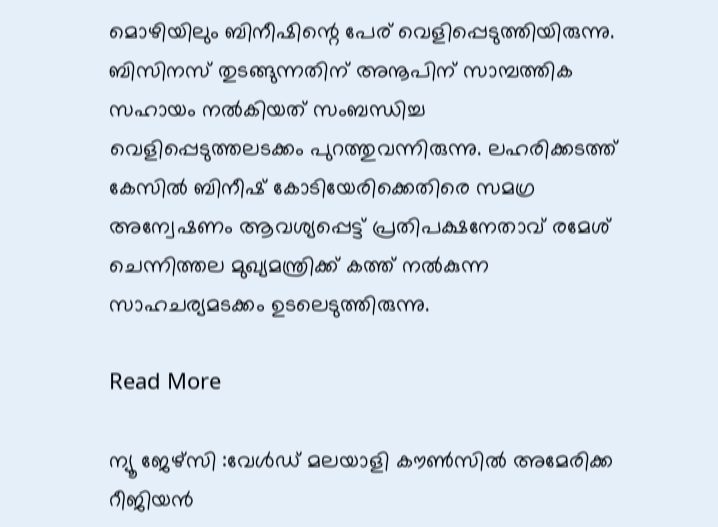മൊഴിയിലും ബിനീഷിന്റെ പേര് വെളിപ്പെടുത്തിയിരുന്നു. ബിസിനസ് തുടങ്ങുന്നതിന് അനൂപിന് സാമ്പത്തിക സഹായം നല്‍കിയത് സംബന്ധിച്ച വെളിപ്പെടുത്തലടക്കം പുറത്തുവന്നിരുന്നു. ലഹരിക്കടത്ത് കേസില്‍ ബിനീഷ് കോടിയേരിക്കെതിരെ സമഗ്ര അന്വേഷണം ആവശ്യപ്പെട്ട് പ്രതിപക്ഷനേതാവ് രമേശ് ചെന്നിത്തല മുഖ്യമന്ത്രിക്ക് കത്ത് നല്‍കുന്ന സാഹചര്യമടക്കം ഉടലെടുത്തിരുന്നു.

Read More

ന്യൂ ജേഴ്‌സി :വേൾഡ് മലയാളി കൗൺസിൽ അമേരിക്ക റീജിയൻ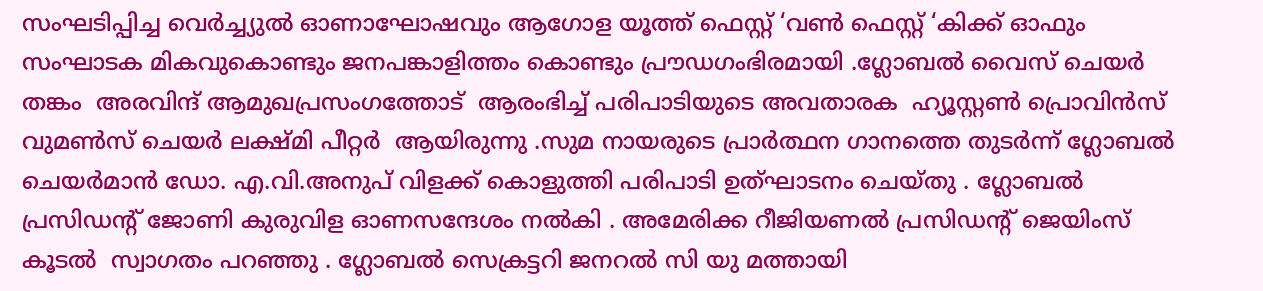സംഘടിപ്പിച്ച വെർച്ച്യുൽ ഓണാഘോഷവും ആഗോള യൂത്ത് ഫെസ്റ്റ് ‘വൺ ഫെസ്റ്റ് ‘കിക്ക് ഓഫും സംഘാടക മികവുകൊണ്ടും ജനപങ്കാളിത്തം കൊണ്ടും പ്രൗഡഗംഭിരമായി .ഗ്ലോബൽ വൈസ് ചെയർ തങ്കം  അരവിന്ദ് ആമുഖപ്രസംഗത്തോട്  ആരംഭിച്ച് പരിപാടിയുടെ അവതാരക  ഹ്യൂസ്റ്റൺ പ്രൊവിൻസ് വുമൺസ് ചെയർ ലക്ഷ്മി പീറ്റർ  ആയിരുന്നു .സുമ നായരുടെ പ്രാർത്ഥന ഗാനത്തെ തുടർന്ന് ഗ്ലോബൽ ചെയർമാൻ ഡോ. എ.വി.അനുപ് വിളക്ക് കൊളുത്തി പരിപാടി ഉത്‌ഘാടനം ചെയ്തു . ഗ്ലോബൽ പ്രസിഡന്റ് ജോണി കുരുവിള ഓണസന്ദേശം നൽകി . അമേരിക്ക റീജിയണൽ പ്രസിഡന്റ് ജെയിംസ് കൂടല്‍  സ്വാഗതം പറഞ്ഞു . ഗ്ലോബൽ സെക്രട്ടറി ജനറൽ സി യു മത്തായി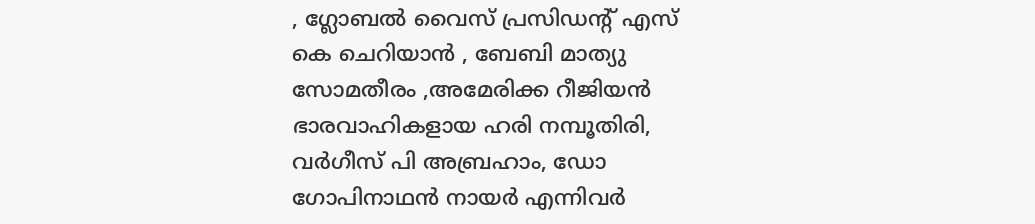, ഗ്ലോബൽ വൈസ് പ്രസിഡന്റ് എസ് കെ ചെറിയാൻ , ബേബി മാത്യു സോമതീരം ,അമേരിക്ക റീജിയൻ  ഭാരവാഹികളായ ഹരി നമ്പൂതിരി, വർ‌ഗീസ് പി അബ്രഹാം, ഡോ ഗോപിനാഥൻ നായർ എന്നിവർ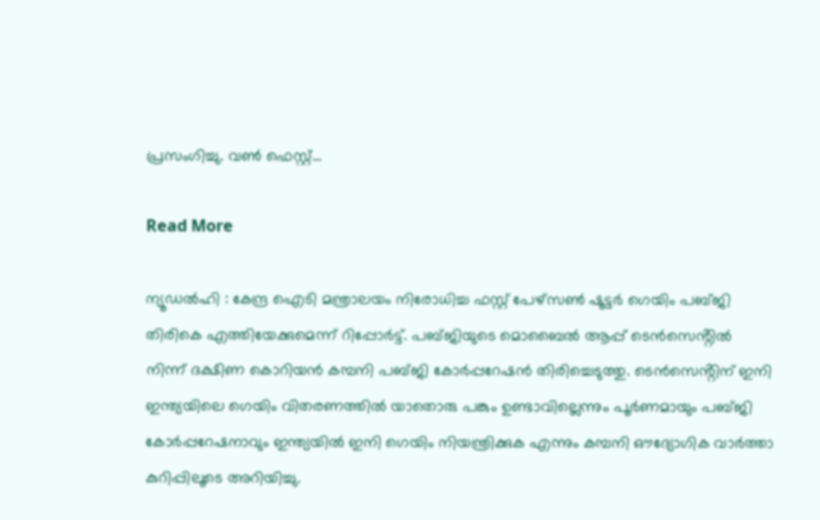പ്രസംഗിച്ചു. വൺ ഫെസ്റ്റ്…

Read More

ന്യൂഡല്‍ഹി : കേന്ദ്ര ഐടി മന്ത്രാലയം നിരോധിച്ച ഫസ്റ്റ് പേഴ്സൺ ഷൂട്ടർ ഗെയിം പബ്ജി തിരികെ എത്തിയേക്കുമെന്ന് റിപ്പോർട്ട്. പബ്ജിയുടെ മൊബൈൽ ആപ്പ് ടെൻസെൻ്റിൽ നിന്ന് ദക്ഷിണ കൊറിയന്‍‌ കമ്പനി പബ്ജി കോർപ്പറേഷൻ തിരിച്ചെടുത്തു. ടെൻസെൻ്റിന് ഇനി ഇന്ത്യയിലെ ഗെയിം വിതരണത്തിൽ യാതൊരു പങ്കും ഉണ്ടാവില്ലെന്നും പൂർണമായും പബ്ജി കോർപ്പറേഷനാവും ഇന്ത്യയിൽ ഇനി ഗെയിം നിയന്ത്രിക്കുക എന്നും കമ്പനി ഔദ്യോഗിക വാർത്താ കുറിപ്പിലൂടെ അറിയിച്ചു.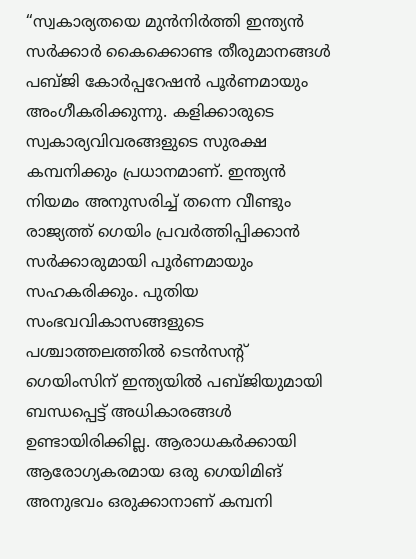“സ്വകാര്യതയെ മുൻനിർത്തി ഇന്ത്യൻ സർക്കാർ കൈക്കൊണ്ട തീരുമാനങ്ങൾ പബ്ജി കോർപ്പറേഷൻ പൂർണമായും അംഗീകരിക്കുന്നു. കളിക്കാരുടെ സ്വകാര്യവിവരങ്ങളുടെ സുരക്ഷ കമ്പനിക്കും പ്രധാനമാണ്. ഇന്ത്യൻ നിയമം അനുസരിച്ച് തന്നെ വീണ്ടും രാജ്യത്ത് ഗെയിം പ്രവർത്തിപ്പിക്കാൻ സർക്കാരുമായി പൂർണമായും സഹകരിക്കും. പുതിയ സംഭവവികാസങ്ങളുടെ പശ്ചാത്തലത്തിൽ ടെൻസൻ്റ് ഗെയിംസിന് ഇന്ത്യയിൽ പബ്ജിയുമായി ബന്ധപ്പെട്ട് അധികാരങ്ങൾ ഉണ്ടായിരിക്കില്ല. ആരാധകർക്കായി ആരോഗ്യകരമായ ഒരു ഗെയിമിങ് അനുഭവം ഒരുക്കാനാണ് കമ്പനി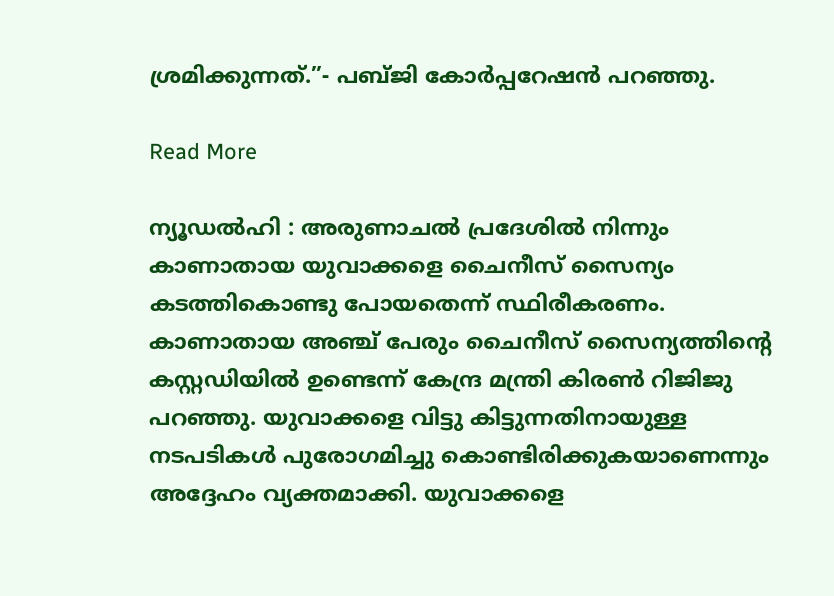ശ്രമിക്കുന്നത്.”- പബ്ജി കോർപ്പറേഷൻ പറഞ്ഞു.

Read More

ന്യൂഡല്‍ഹി : അരുണാചല്‍ പ്രദേശില്‍ നിന്നും കാണാതായ യുവാക്കളെ ചൈനീസ് സൈന്യം കടത്തികൊണ്ടു പോയതെന്ന് സ്ഥിരീകരണം. കാണാതായ അഞ്ച് പേരും ചൈനീസ് സൈന്യത്തിന്റെ കസ്റ്റഡിയില്‍ ഉണ്ടെന്ന് കേന്ദ്ര മന്ത്രി കിരണ്‍ റിജിജു പറഞ്ഞു. യുവാക്കളെ വിട്ടു കിട്ടുന്നതിനായുള്ള നടപടികള്‍ പുരോഗമിച്ചു കൊണ്ടിരിക്കുകയാണെന്നും അദ്ദേഹം വ്യക്തമാക്കി. യുവാക്കളെ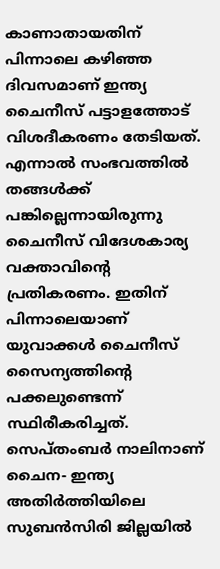കാണാതായതിന് പിന്നാലെ കഴിഞ്ഞ ദിവസമാണ് ഇന്ത്യ ചൈനീസ് പട്ടാളത്തോട് വിശദീകരണം തേടിയത്. എന്നാല്‍ സംഭവത്തില്‍ തങ്ങള്‍ക്ക് പങ്കില്ലെന്നായിരുന്നു ചൈനീസ് വിദേശകാര്യ വക്താവിന്റെ പ്രതികരണം. ഇതിന് പിന്നാലെയാണ് യുവാക്കള്‍ ചൈനീസ് സൈന്യത്തിന്റെ പക്കലുണ്ടെന്ന് സ്ഥിരീകരിച്ചത്. സെപ്തംബര്‍ നാലിനാണ് ചൈന- ഇന്ത്യ അതിര്‍ത്തിയിലെ സുബന്‍സിരി ജില്ലയില്‍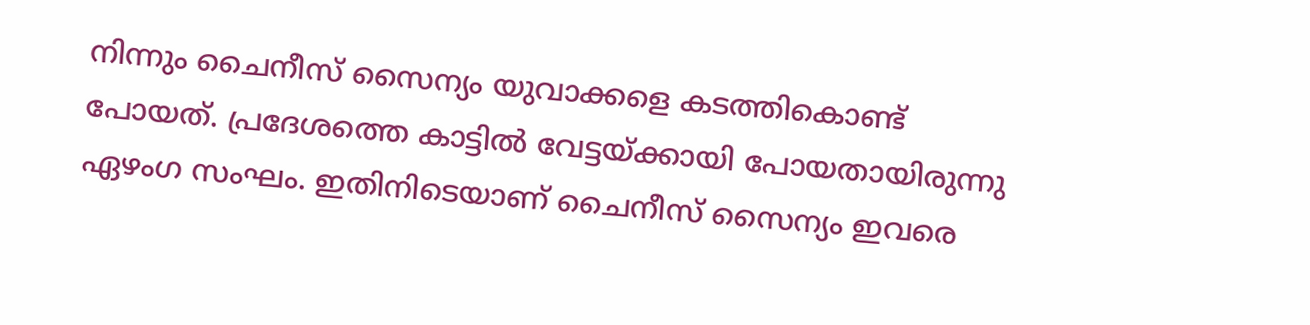നിന്നും ചൈനീസ് സൈന്യം യുവാക്കളെ കടത്തികൊണ്ട് പോയത്. പ്രദേശത്തെ കാട്ടില്‍ വേട്ടയ്ക്കായി പോയതായിരുന്നു ഏഴംഗ സംഘം. ഇതിനിടെയാണ് ചൈനീസ് സൈന്യം ഇവരെ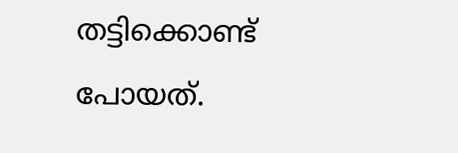തട്ടിക്കൊണ്ട് പോയത്.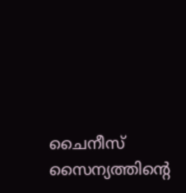ചൈനീസ് സൈന്യത്തിന്റെ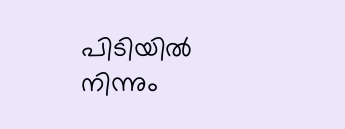പിടിയില്‍ നിന്നും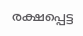രക്ഷപ്പെട്ട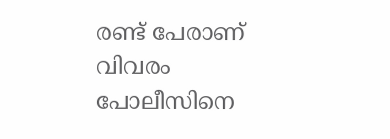രണ്ട് പേരാണ് വിവരം പോലീസിനെ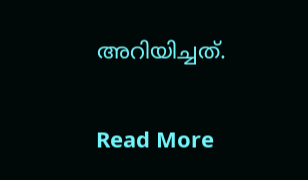അറിയിച്ചത്.

Read More